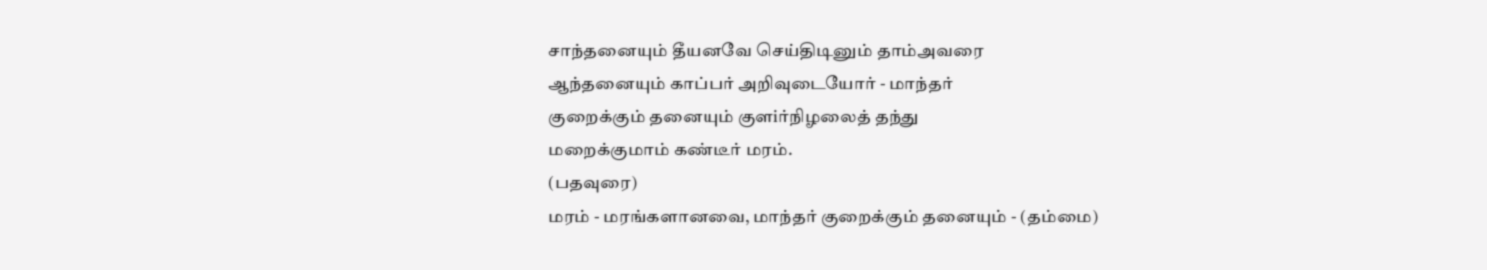சாந்தனையும் தீயனவே செய்திடினும் தாம்அவரை
ஆந்தனையும் காப்பர் அறிவுடையோர் - மாந்தர்
குறைக்கும் தனையும் குளiர்நிழலைத் தந்து
மறைக்குமாம் கண்டீர் மரம்.
(பதவுரை)
மரம் - மரங்களானவை, மாந்தர் குறைக்கும் தனையும் - (தம்மை)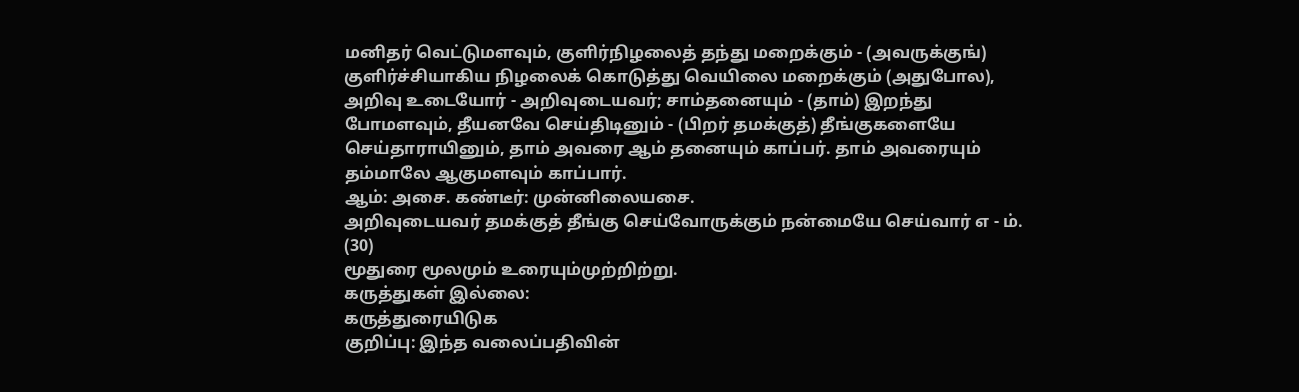மனிதர் வெட்டுமளவும், குளிர்நிழலைத் தந்து மறைக்கும் - (அவருக்குங்) குளிர்ச்சியாகிய நிழலைக் கொடுத்து வெயிலை மறைக்கும் (அதுபோல), அறிவு உடையோர் - அறிவுடையவர்; சாம்தனையும் - (தாம்) இறந்து போமளவும், தீயனவே செய்திடினும் - (பிறர் தமக்குத்) தீங்குகளையே செய்தாராயினும், தாம் அவரை ஆம் தனையும் காப்பர். தாம் அவரையும் தம்மாலே ஆகுமளவும் காப்பார்.
ஆம்: அசை. கண்டீர்: முன்னிலையசை.
அறிவுடையவர் தமக்குத் தீங்கு செய்வோருக்கும் நன்மையே செய்வார் எ - ம். (30)
மூதுரை மூலமும் உரையும்முற்றிற்று.
கருத்துகள் இல்லை:
கருத்துரையிடுக
குறிப்பு: இந்த வலைப்பதிவின்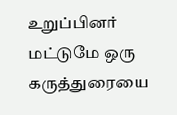உறுப்பினர் மட்டுமே ஒரு கருத்துரையை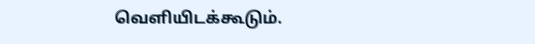வெளியிடக்கூடும்.